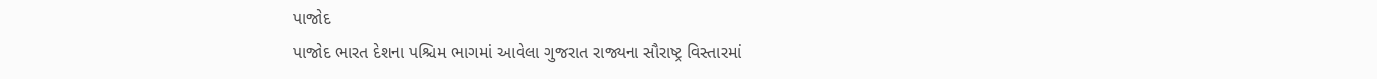પાજોદ
પાજોદ ભારત દેશના પશ્ચિમ ભાગમાં આવેલા ગુજરાત રાજ્યના સૌરાષ્ટ્ર વિસ્તારમાં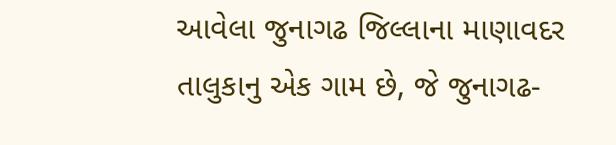આવેલા જુનાગઢ જિલ્લાના માણાવદર તાલુકાનુ એક ગામ છે, જે જુનાગઢ-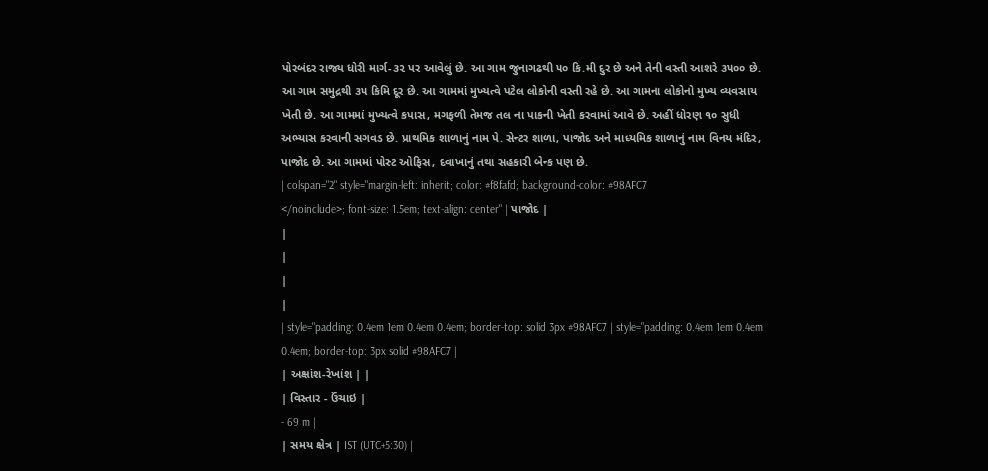પોરબંદર રાજ્ય ધોરી માર્ગ-૩૨ પર આવેલું છે. આ ગામ જુનાગઢથી ૫૦ કિ.મી દુર છે અને તેની વસ્તી આશરે ૩૫૦૦ છે. આ ગામ સમુદ્રથી ૩૫ કિમિ દૂર છે. આ ગામમાં મુખ્યત્વે પટેલ લોકોની વસ્તી રહે છે. આ ગામના લોકોનો મુખ્ય વ્યવસાય ખેતી છે. આ ગામમાં મુખ્યત્વે કપાસ, મગફળી તેમજ તલ ના પાકની ખેતી કરવામાં આવે છે. અહીં ધોરણ ૧૦ સુધી અભ્યાસ કરવાની સગવડ છે. પ્રાથમિક શાળાનું નામ પે. સેન્ટર શાળા, પાજોદ અને માધ્યમિક શાળાનું નામ વિનય મંદિર, પાજોદ છે. આ ગામમાં પોસ્ટ ઓફિસ, દવાખાનું તથા સહકારી બેન્ક પણ છે.
| colspan="2" style="margin-left: inherit; color: #f8fafd; background-color: #98AFC7
</noinclude>; font-size: 1.5em; text-align: center" | પાજોદ |
|
|
|
|
| style="padding: 0.4em 1em 0.4em 0.4em; border-top: solid 3px #98AFC7 | style="padding: 0.4em 1em 0.4em 0.4em; border-top: 3px solid #98AFC7 |
| અક્ષાંશ-રેખાંશ | |
| વિસ્તાર - ઉંચાઇ |
- 69 m |
| સમય ક્ષેત્ર | IST (UTC+5:30) |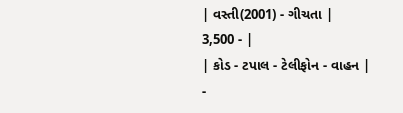| વસ્તી(2001) - ગીચતા |
3,500 - |
| કોડ - ટપાલ - ટેલીફોન - વાહન |
-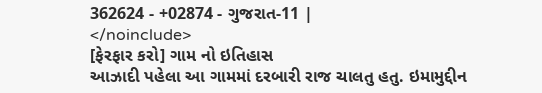362624 - +02874 - ગુજરાત-11 |
</noinclude>
[ફેરફાર કરો] ગામ નો ઇતિહાસ
આઝાદી પહેલા આ ગામમાં દરબારી રાજ ચાલતુ હતુ. ઇમામુદ્દીન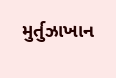મુર્તુઝાખાન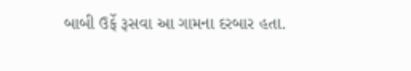બાબી ઉર્ફે રૂસવા આ ગામના દરબાર હતા.